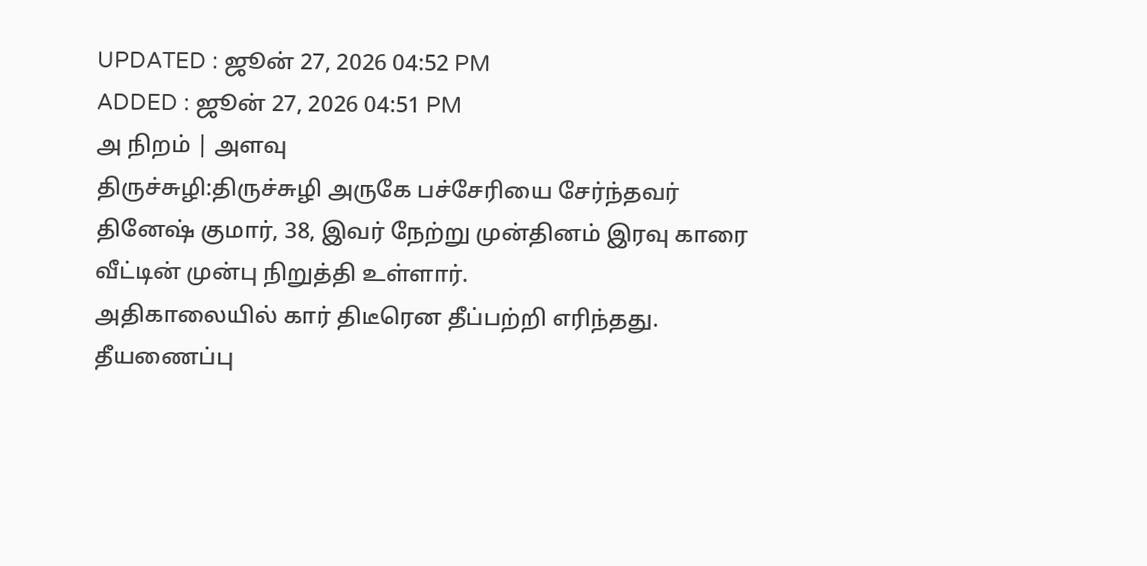UPDATED : ஜூன் 27, 2026 04:52 PM
ADDED : ஜூன் 27, 2026 04:51 PM
அ நிறம் | அளவு
திருச்சுழி:திருச்சுழி அருகே பச்சேரியை சேர்ந்தவர் தினேஷ் குமார், 38, இவர் நேற்று முன்தினம் இரவு காரை வீட்டின் முன்பு நிறுத்தி உள்ளார்.
அதிகாலையில் கார் திடீரென தீப்பற்றி எரிந்தது. தீயணைப்பு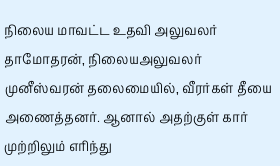நிலைய மாவட்ட உதவி அலுவலர் தாமோதரன், நிலையஅலுவலர் முனீஸ்வரன் தலைமையில், வீரர்கள் தீயை அணைத்தனர். ஆனால் அதற்குள் கார் முற்றிலும் எரிந்து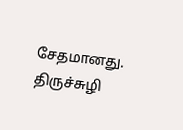சேதமானது. திருச்சுழி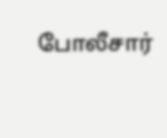போலீசார்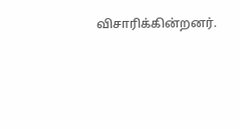விசாரிக்கின்றனர்.